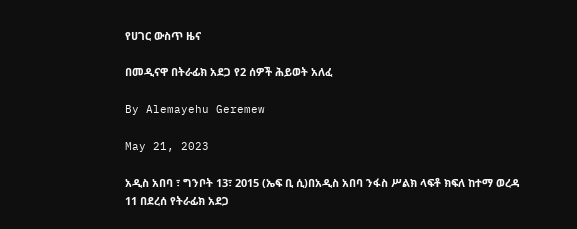የሀገር ውስጥ ዜና

በመዲናዋ በትራፊክ አደጋ የ2 ሰዎች ሕይወት አለፈ

By Alemayehu Geremew

May 21, 2023

አዲስ አበባ ፣ ግንቦት 13፣ 2015 (ኤፍ ቢ ሲ)በአዲስ አበባ ንፋስ ሥልክ ላፍቶ ክፍለ ከተማ ወረዳ 11 በደረሰ የትራፊክ አደጋ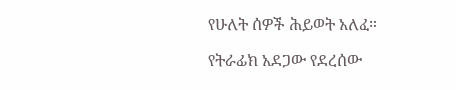የሁለት ሰዎች ሕይወት አለፈ።

የትራፊክ አደጋው የደረሰው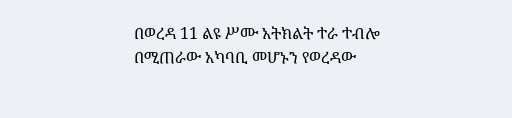በወረዳ 11 ልዩ ሥሙ አትክልት ተራ ተብሎ በሚጠራው አካባቢ መሆኑን የወረዳው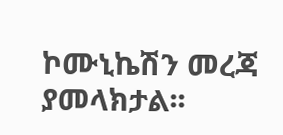ኮሙኒኬሽን መረጃ ያመላክታል፡፡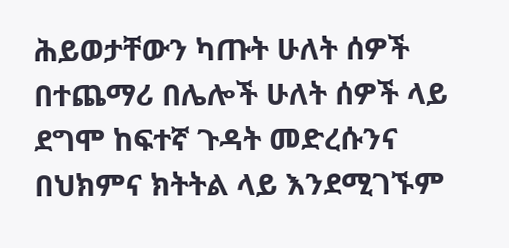ሕይወታቸውን ካጡት ሁለት ሰዎች በተጨማሪ በሌሎች ሁለት ሰዎች ላይ ደግሞ ከፍተኛ ጉዳት መድረሱንና በህክምና ክትትል ላይ እንደሚገኙም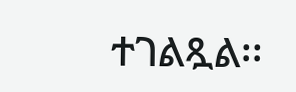ተገልጿል፡፡